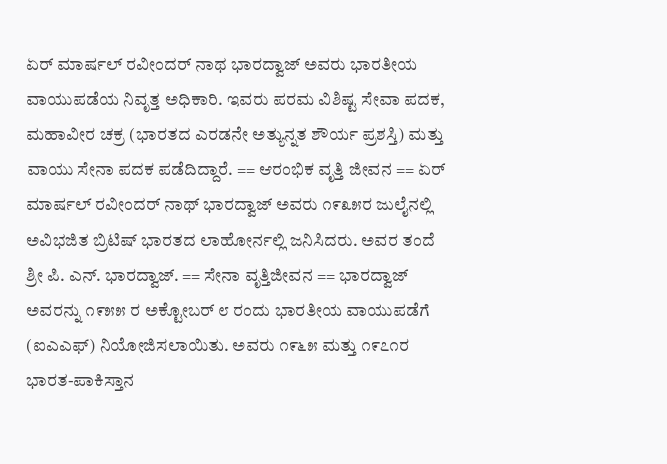ಏರ್ ಮಾರ್ಷಲ್ ರವೀಂದರ್ ನಾಥ ಭಾರದ್ವಾಜ್ ಅವರು ಭಾರತೀಯ ವಾಯುಪಡೆಯ ನಿವೃತ್ತ ಅಧಿಕಾರಿ. ಇವರು ಪರಮ ವಿಶಿಷ್ಟ ಸೇವಾ ಪದಕ, ಮಹಾವೀರ ಚಕ್ರ (ಭಾರತದ ಎರಡನೇ ಅತ್ಯುನ್ನತ ಶೌರ್ಯ ಪ್ರಶಸ್ತಿ) ಮತ್ತು ವಾಯು ಸೇನಾ ಪದಕ ಪಡೆದಿದ್ದಾರೆ. == ಆರಂಭಿಕ ವೃತ್ತಿ ಜೀವನ == ಏರ್ ಮಾರ್ಷಲ್ ರವೀಂದರ್ ನಾಥ್ ಭಾರದ್ವಾಜ್ ಅವರು ೧೯೩೫ರ ಜುಲೈನಲ್ಲಿ ಅವಿಭಜಿತ ಬ್ರಿಟಿಷ್ ಭಾರತದ ಲಾಹೋರ್ನಲ್ಲಿ ಜನಿಸಿದರು. ಅವರ ತಂದೆ ಶ್ರೀ ಪಿ. ಎನ್. ಭಾರದ್ವಾಜ್. == ಸೇನಾ ವೃತ್ತಿಜೀವನ == ಭಾರದ್ವಾಜ್ ಅವರನ್ನು ೧೯೫೫ ರ ಅಕ್ಟೋಬರ್ ೮ ರಂದು ಭಾರತೀಯ ವಾಯುಪಡೆಗೆ (ಐಎಎಫ್) ನಿಯೋಜಿಸಲಾಯಿತು. ಅವರು ೧೯೬೫ ಮತ್ತು ೧೯೭೧ರ ಭಾರತ-ಪಾಕಿಸ್ತಾನ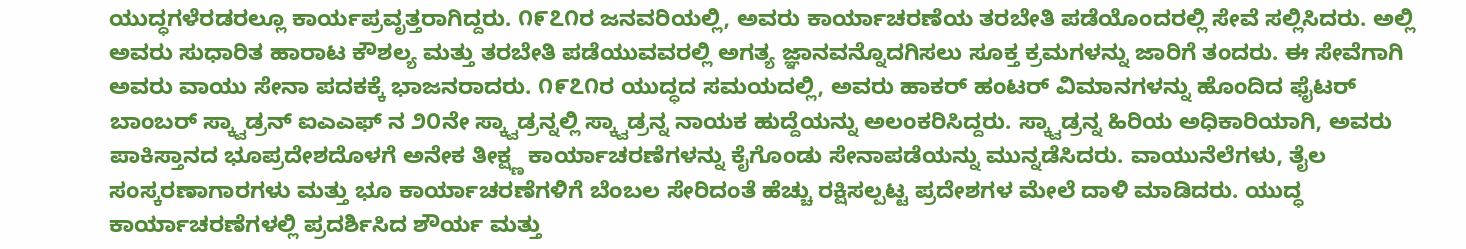ಯುದ್ಧಗಳೆರಡರಲ್ಲೂ ಕಾರ್ಯಪ್ರವೃತ್ತರಾಗಿದ್ದರು. ೧೯೭೧ರ ಜನವರಿಯಲ್ಲಿ, ಅವರು ಕಾರ್ಯಾಚರಣೆಯ ತರಬೇತಿ ಪಡೆಯೊಂದರಲ್ಲಿ ಸೇವೆ ಸಲ್ಲಿಸಿದರು. ಅಲ್ಲಿ ಅವರು ಸುಧಾರಿತ ಹಾರಾಟ ಕೌಶಲ್ಯ ಮತ್ತು ತರಬೇತಿ ಪಡೆಯುವವರಲ್ಲಿ ಅಗತ್ಯ ಜ್ಞಾನವನ್ನೊದಗಿಸಲು ಸೂಕ್ತ ಕ್ರಮಗಳನ್ನು ಜಾರಿಗೆ ತಂದರು. ಈ ಸೇವೆಗಾಗಿ ಅವರು ವಾಯು ಸೇನಾ ಪದಕಕ್ಕೆ ಭಾಜನರಾದರು. ೧೯೭೧ರ ಯುದ್ಧದ ಸಮಯದಲ್ಲಿ, ಅವರು ಹಾಕರ್ ಹಂಟರ್ ವಿಮಾನಗಳನ್ನು ಹೊಂದಿದ ಫೈಟರ್ ಬಾಂಬರ್ ಸ್ಕ್ವಾಡ್ರನ್ ಐಎಎಫ್ ನ ೨೦ನೇ ಸ್ಕ್ವಾಡ್ರನ್ನಲ್ಲಿ ಸ್ಕ್ವಾಡ್ರನ್ನ ನಾಯಕ ಹುದ್ದೆಯನ್ನು ಅಲಂಕರಿಸಿದ್ದರು. ಸ್ಕ್ವಾಡ್ರನ್ನ ಹಿರಿಯ ಅಧಿಕಾರಿಯಾಗಿ, ಅವರು ಪಾಕಿಸ್ತಾನದ ಭೂಪ್ರದೇಶದೊಳಗೆ ಅನೇಕ ತೀಕ್ಷ್ಣ ಕಾರ್ಯಾಚರಣೆಗಳನ್ನು ಕೈಗೊಂಡು ಸೇನಾಪಡೆಯನ್ನು ಮುನ್ನಡೆಸಿದರು. ವಾಯುನೆಲೆಗಳು, ತೈಲ ಸಂಸ್ಕರಣಾಗಾರಗಳು ಮತ್ತು ಭೂ ಕಾರ್ಯಾಚರಣೆಗಳಿಗೆ ಬೆಂಬಲ ಸೇರಿದಂತೆ ಹೆಚ್ಚು ರಕ್ಷಿಸಲ್ಪಟ್ಟ ಪ್ರದೇಶಗಳ ಮೇಲೆ ದಾಳಿ ಮಾಡಿದರು. ಯುದ್ಧ ಕಾರ್ಯಾಚರಣೆಗಳಲ್ಲಿ ಪ್ರದರ್ಶಿಸಿದ ಶೌರ್ಯ ಮತ್ತು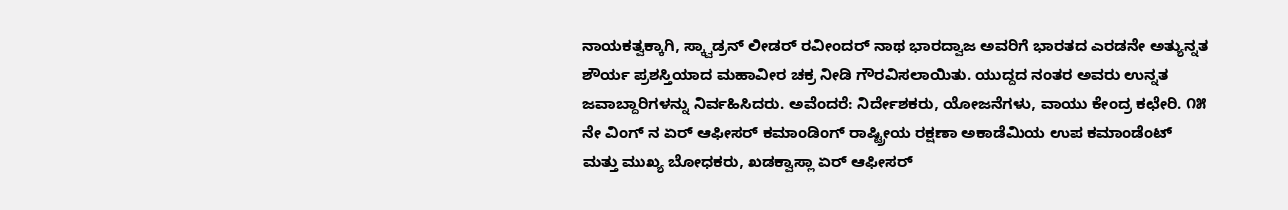ನಾಯಕತ್ವಕ್ಕಾಗಿ, ಸ್ಕ್ವಾಡ್ರನ್ ಲೀಡರ್ ರವೀಂದರ್ ನಾಥ ಭಾರದ್ವಾಜ ಅವರಿಗೆ ಭಾರತದ ಎರಡನೇ ಅತ್ಯುನ್ನತ ಶೌರ್ಯ ಪ್ರಶಸ್ತಿಯಾದ ಮಹಾವೀರ ಚಕ್ರ ನೀಡಿ ಗೌರವಿಸಲಾಯಿತು. ಯುದ್ದದ ನಂತರ ಅವರು ಉನ್ನತ ಜವಾಬ್ದಾರಿಗಳನ್ನು ನಿರ್ವಹಿಸಿದರು. ಅವೆಂದರೆ: ನಿರ್ದೇಶಕರು, ಯೋಜನೆಗಳು, ವಾಯು ಕೇಂದ್ರ ಕಛೇರಿ. ೧೫ ನೇ ವಿಂಗ್ ನ ಏರ್ ಆಫೀಸರ್ ಕಮಾಂಡಿಂಗ್ ರಾಷ್ಟ್ರೀಯ ರಕ್ಷಣಾ ಅಕಾಡೆಮಿಯ ಉಪ ಕಮಾಂಡೆಂಟ್ ಮತ್ತು ಮುಖ್ಯ ಬೋಧಕರು, ಖಡಕ್ವಾಸ್ಲಾ ಏರ್ ಆಫೀಸರ್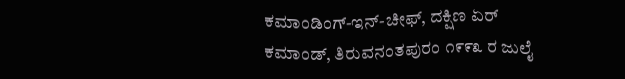ಕಮಾಂಡಿಂಗ್-ಇನ್-ಚೀಫ್, ದಕ್ಷಿಣ ಏರ್ ಕಮಾಂಡ್, ತಿರುವನಂತಪುರಂ ೧೯೯೩ ರ ಜುಲೈ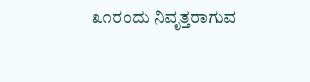೩೧ರಂದು ನಿವೃತ್ತರಾಗುವ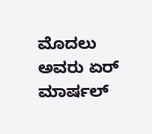ಮೊದಲು ಅವರು ಏರ್ ಮಾರ್ಷಲ್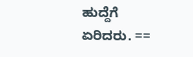ಹುದ್ದೆಗೆ ಏರಿದರು. ==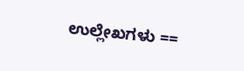ಉಲ್ಲೇಖಗಳು ==